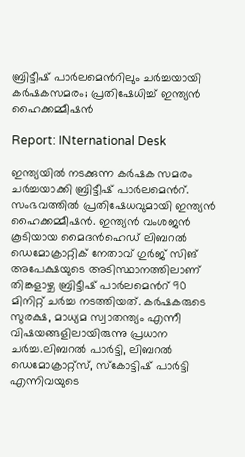ബ്രിട്ടീഷ് പാര്‍ലമെന്‍റിലും ചർച്ചയായി കർഷകസമരം; പ്രതിഷേധിച്ച് ഇന്ത്യന്‍ ഹൈക്കമ്മീഷന്‍

Report: INternational Desk

ഇന്ത്യയില്‍ നടക്കുന്ന കര്‍ഷക സമരം ചര്‍ച്ചയാക്കി ബ്രിട്ടീഷ് പാര്‍ലമെന്‍റ്. സംഭവത്തില്‍ പ്രതിഷേധവുമായി ഇന്ത്യന്‍ ഹൈക്കമ്മീഷന്‍. ഇന്ത്യന്‍ വംശജന്‍ കൂടിയായ മൈദന്‍ഹെഡ് ലിബറല്‍ ഡെമോക്രാറ്റിക് നേതാവ് ഗുര്‍ജ് സിങ് അപേക്ഷയുടെ അടിസ്ഥാനത്തിലാണ് തിങ്കളാഴ്ച ബ്രിട്ടീഷ് പാര്‍ലമെന്‍റ് 90 മിനിറ്റ് ചര്‍ച്ച നടത്തിയത്. കര്‍ഷകരുടെ സുരക്ഷ, മാധ്യമ സ്വാതന്ത്യം എന്നീ വിഷയങ്ങളിലായിരുന്നു പ്രധാന ചര്‍ച്ച.ലിബറല്‍ പാര്‍ട്ടി, ലിബറല്‍ ഡെമോക്രാറ്റ്സ്, സ്കോട്ടിഷ് പാര്‍ട്ടി എന്നിവയുടെ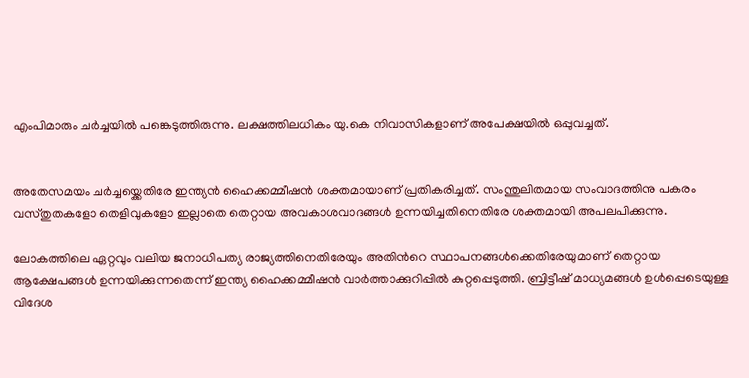എംപിമാരും ചര്‍ച്ചയില്‍ പങ്കെടുത്തിരുന്നു. ലക്ഷത്തിലധികം യു.കെ നിവാസികളാണ് അപേക്ഷയില്‍ ഒപ്പുവച്ചത്.


അതേസമയം ചര്‍ച്ചയ്ക്കെതിരേ ഇന്ത്യന്‍ ഹൈക്കമ്മീഷന്‍ ശക്തമായാണ് പ്രതികരിച്ചത്. സംന്തുലിതമായ സംവാദത്തിനു പകരം വസ്തുതകളോ തെളിവുകളോ ഇല്ലാതെ തെറ്റായ അവകാശവാദങ്ങള്‍ ഉന്നയിച്ചതിനെതിരേ ശക്തമായി അപലപിക്കുന്നു.

ലോകത്തിലെ ഏറ്റവും വലിയ ജനാധിപത്യ രാജ്യത്തിനെതിരേയും അതിന്‍റെ സ്ഥാപനങ്ങള്‍ക്കെതിരേയുമാണ് തെറ്റായ ആക്ഷേപങ്ങള്‍ ഉന്നയിക്കുന്നതെന്ന് ഇന്ത്യ ഹൈക്കമ്മീഷന്‍ വാര്‍ത്താക്കുറിപ്പില്‍ കുറ്റപ്പെടുത്തി. ബ്രിട്ടീഷ് മാധ്യമങ്ങള്‍ ഉള്‍പ്പെടെയുള്ള വിദേശ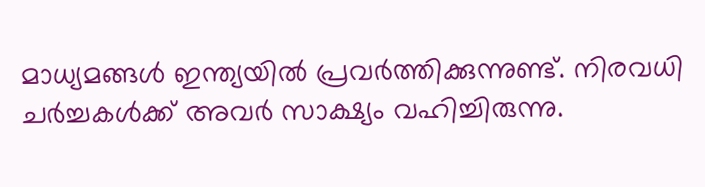മാധ്യമങ്ങള്‍ ഇന്ത്യയില്‍ പ്രവര്‍ത്തിക്കുന്നുണ്ട്. നിരവധി ചര്‍ച്ചകള്‍ക്ക് അവര്‍ സാക്ഷ്യം വഹിച്ചിരുന്നു.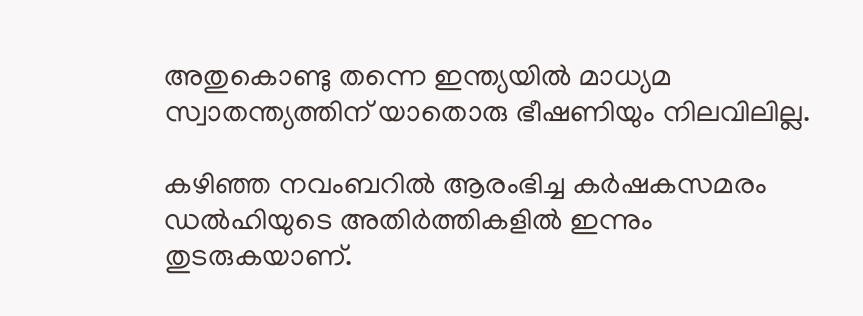അതുകൊണ്ടു തന്നെ ഇന്ത്യയില്‍ മാധ്യമ സ്വാതന്ത്യത്തിന് യാതൊരു ഭീഷണിയും നിലവിലില്ല.

കഴി‍ഞ്ഞ നവംബറില്‍ ആരംഭിച്ച കര്‍ഷകസമരം ഡല്‍ഹിയുടെ അതിര്‍ത്തികളില്‍ ഇന്നും തുടരുകയാണ്.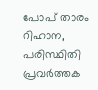പോപ് താരം റിഹാന, പരിസ്ഥിതി പ്രവര്‍ത്തക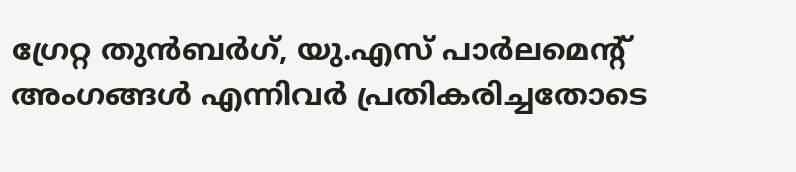ഗ്രേറ്റ തുന്‍ബര്‍ഗ്, യു.എസ് പാര്‍ലമെന്‍റ് അംഗങ്ങള്‍ എന്നിവര്‍ പ്രതികരിച്ചതോടെ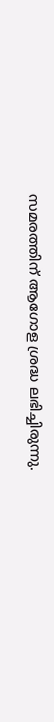സമരത്തിന് ആഗോള ശ്രദ്ധ ലഭിച്ചിരുന്നു.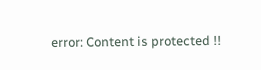error: Content is protected !!